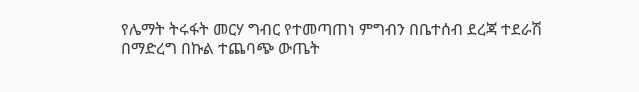የሌማት ትሩፋት መርሃ ግብር የተመጣጠነ ምግብን በቤተሰብ ደረጃ ተደራሽ በማድረግ በኩል ተጨባጭ ውጤት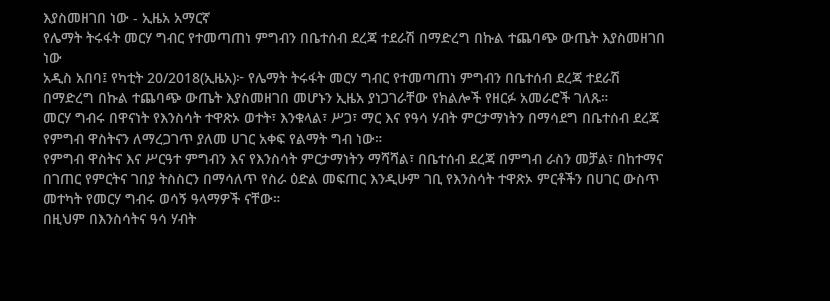እያስመዘገበ ነው - ኢዜአ አማርኛ
የሌማት ትሩፋት መርሃ ግብር የተመጣጠነ ምግብን በቤተሰብ ደረጃ ተደራሽ በማድረግ በኩል ተጨባጭ ውጤት እያስመዘገበ ነው
አዲስ አበባ፤ የካቲት 20/2018(ኢዜአ)፦ የሌማት ትሩፋት መርሃ ግብር የተመጣጠነ ምግብን በቤተሰብ ደረጃ ተደራሽ በማድረግ በኩል ተጨባጭ ውጤት እያስመዘገበ መሆኑን ኢዜአ ያነጋገራቸው የክልሎች የዘርፉ አመራሮች ገለጹ።
መርሃ ግብሩ በዋናነት የእንስሳት ተዋጽኦ ወተት፣ እንቁላል፣ ሥጋ፣ ማር እና የዓሳ ሃብት ምርታማነትን በማሳደግ በቤተሰብ ደረጃ የምግብ ዋስትናን ለማረጋገጥ ያለመ ሀገር አቀፍ የልማት ግብ ነው።
የምግብ ዋስትና እና ሥርዓተ ምግብን እና የእንስሳት ምርታማነትን ማሻሻል፣ በቤተሰብ ደረጃ በምግብ ራስን መቻል፣ በከተማና በገጠር የምርትና ገበያ ትስስርን በማሳለጥ የስራ ዕድል መፍጠር እንዲሁም ገቢ የእንስሳት ተዋጽኦ ምርቶችን በሀገር ውስጥ መተካት የመርሃ ግብሩ ወሳኝ ዓላማዎች ናቸው።
በዚህም በእንስሳትና ዓሳ ሃብት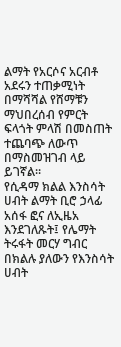ልማት የአርሶና አርብቶ አደሩን ተጠቃሚነት በማሻሻል የሸማቹን ማህበረሰብ የምርት ፍላጎት ምላሽ በመስጠት ተጨባጭ ለውጥ በማስመዝገብ ላይ ይገኛል።
የሲዳማ ክልል እንስሳት ሀብት ልማት ቢሮ ኃላፊ አሰፋ ፎና ለኢዜአ እንደገለጹት፤ የሌማት ትሩፋት መርሃ ግብር በክልሉ ያለውን የእንስሳት ሀብት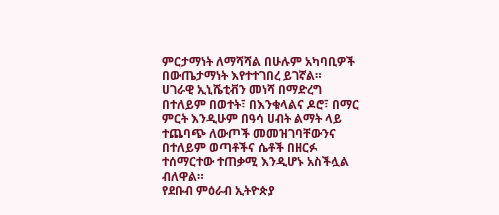ምርታማነት ለማሻሻል በሁሉም አካባቢዎች በውጤታማነት እየተተገበረ ይገኛል።
ሀገራዊ ኢኒሼቲቭን መነሻ በማድረግ በተለይም በወተት፣ በእንቁላልና ዶሮ፣ በማር ምርት እንዲሁም በዓሳ ሀብት ልማት ላይ ተጨባጭ ለውጦች መመዝገባቸውንና በተለይም ወጣቶችና ሴቶች በዘርፉ ተሰማርተው ተጠቃሚ እንዲሆኑ አስችሏል ብለዋል።
የደቡብ ምዕራብ ኢትዮጵያ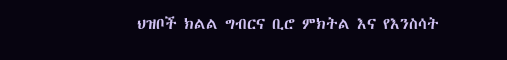ህዝቦች ክልል ግብርና ቢሮ ምክትል እና የእንስሳት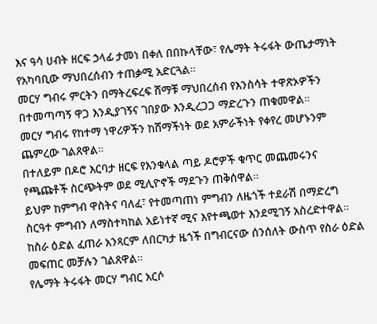እና ዓሳ ሀብት ዘርፍ ኃላፊ ታመነ በቀለ በበኩላቸው፣ የሌማት ትሩፋት ውጤታማነት የአካባቢው ማህበረሰብን ተጠቃሚ አድርጓል።
መርሃ ግብሩ ምርትን በማትረፍረፍ ሸማቹ ማህበረሰብ የእንስሳት ተዋጽኦዎችን በተመጣጣኝ ዋጋ እንዲያገኝና ገበያው እንዲረጋጋ ማድረጉን ጠቁመዋል።
መርሃ ግብሩ የከተማ ነዋሪዎችን ከሸማችነት ወደ አምራችነት የቀየረ መሆኑንም ጨምረው ገልጸዋል።
በተለይም በዶሮ እርባታ ዘርፍ የእንቁላል ጣይ ዶሮዎች ቁጥር መጨመሩንና የጫጩቶች ስርጭትም ወደ ሚሊዮኖች ማደጉን ጠቅሰዋል።
ይህም ከምግብ ዋስትና ባለፈ፣ የተመጣጠነ ምግብን ለዜጎች ተደራሽ በማድረግ ስርዓተ ምግብን ለማስተካከል አይነተኛ ሚና እየተጫወተ እንደሚገኝ አስረድተዋል።
ከስራ ዕድል ፈጠራ አንጻርም ለበርካታ ዜጎች በግብርናው ሰንሰለት ውስጥ የስራ ዕድል መፍጠር መቻሉን ገልጸዋል።
የሌማት ትሩፋት መርሃ ግብር አርሶ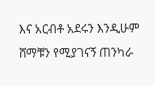እና አርብቶ አደሩን እንዲሁም ሸማቹን የሚያገናኝ ጠንካራ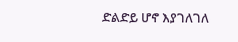ድልድይ ሆኖ እያገለገለ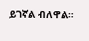ይገኛል ብለዋል።